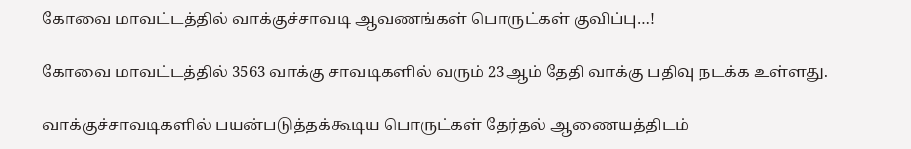கோவை மாவட்டத்தில் வாக்குச்சாவடி ஆவணங்கள் பொருட்கள் குவிப்பு…!

கோவை மாவட்டத்தில் 3563 வாக்கு சாவடிகளில் வரும் 23ஆம் தேதி வாக்கு பதிவு நடக்க உள்ளது.

வாக்குச்சாவடிகளில் பயன்படுத்தக்கூடிய பொருட்கள் தேர்தல் ஆணையத்திடம்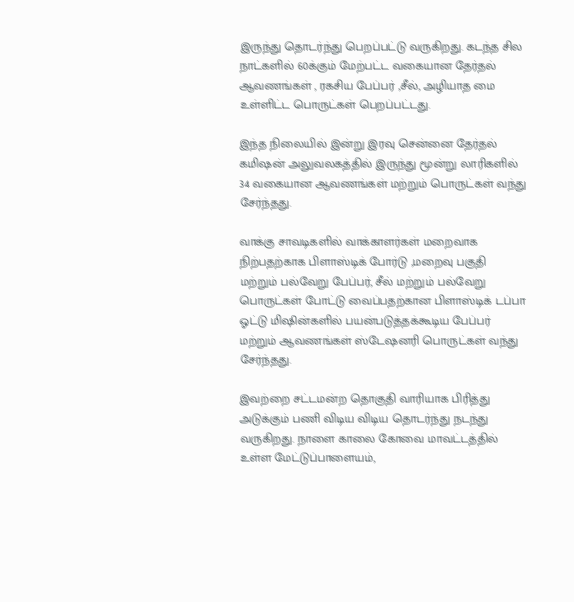இருந்து தொடர்ந்து பெறப்பட்டு வருகிறது. கடந்த சில நாட்களில் 60க்கும் மேற்பட்ட வகையான தேர்தல் ஆவணங்கள் , ரகசிய பேப்பர் ,சீல், அழியாத மை உள்ளிட்ட பொருட்கள் பெறப்பட்டது.

இந்த நிலையில் இன்று இரவு சென்னை தேர்தல் கமிஷன் அலுவலகத்தில் இருந்து மூன்று லாரிகளில் 34 வகையான ஆவணங்கள் மற்றும் பொருட்கள் வந்து சேர்ந்தது.

வாக்கு சாவடிகளில் வாக்காளர்கள் மறைவாக நிற்பதற்காக பிளாஸ்டிக் போர்டு ,மறைவு பகுதி மற்றும் பல்வேறு பேப்பர், சீல் மற்றும் பல்வேறு பொருட்கள் போட்டு வைப்பதற்கான பிளாஸ்டிக் டப்பா ஓட்டு மிஷின்களில் பயன்படுத்தக்கூடிய பேப்பர் மற்றும் ஆவணங்கள் ஸ்டேஷனரி பொருட்கள் வந்து சேர்ந்தது.

இவற்றை சட்டமன்ற தொகுதி வாரியாக பிரித்து அடுக்கும் பணி விடிய விடிய தொடர்ந்து நடந்து வருகிறது. நாளை காலை கோவை மாவட்டத்தில் உள்ள மேட்டுப்பாளையம்,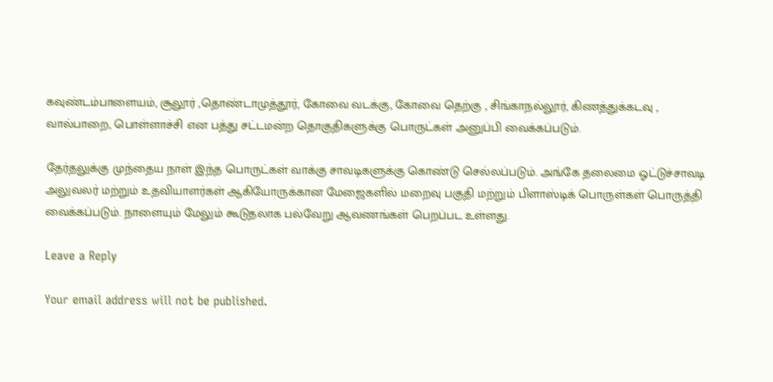கவுண்டம்பாளையம், சூலூர் ,தொண்டாமுத்தூர், கோவை வடக்கு, கோவை தெற்கு , சிங்காநல்லூர், கிணத்துக்கடவு , வால்பாறை, பொள்ளாச்சி என பத்து சட்டமன்ற தொகுதிகளுக்கு பொருட்கள் அனுப்பி வைக்கப்படும்.

தேர்தலுக்கு முந்தைய நாள் இந்த பொருட்கள் வாக்கு சாவடிகளுக்கு கொண்டு செல்லப்படும். அங்கே தலைமை ஓட்டுச்சாவடி அலுவலர் மற்றும் உதவியாளர்கள் ஆகியோருக்கான மேஜைகளில் மறைவு பகுதி மற்றும் பிளாஸ்டிக் பொருள்கள் பொருத்தி வைக்கப்படும். நாளையும் மேலும் கூடுதலாக பல்வேறு ஆவணங்கள் பெறப்பட உள்ளது.

Leave a Reply

Your email address will not be published.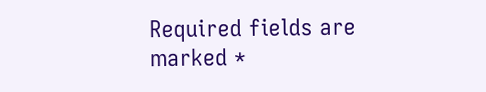Required fields are marked *